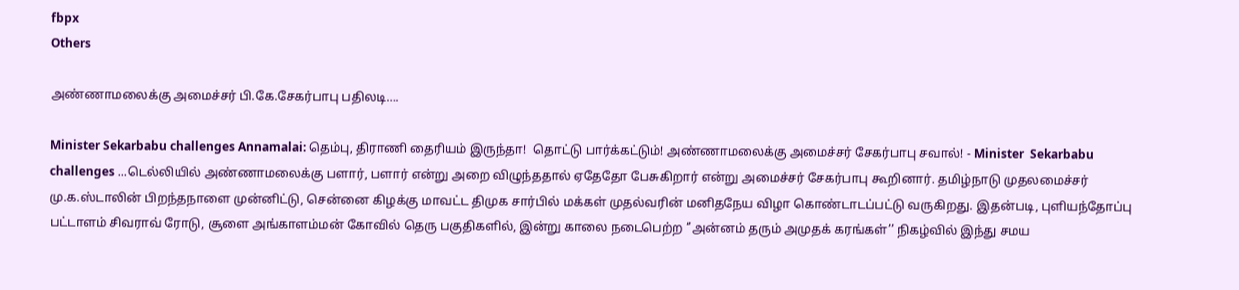fbpx
Others

அண்ணாமலைக்கு அமைச்சர் பி.கே.சேகர்பாபு பதிலடி….

Minister Sekarbabu challenges Annamalai: தெம்பு, திராணி தைரியம் இருந்தா!  தொட்டு பார்க்கட்டும்! அண்ணாமலைக்கு அமைச்சர் சேகர்பாபு சவால்! - Minister  Sekarbabu challenges ...டெல்லியில் அண்ணாமலைக்கு பளார், பளார் என்று அறை விழுந்ததால் ஏதேதோ பேசுகிறார் என்று அமைச்சர் சேகர்பாபு கூறினார். தமிழ்நாடு முதலமைச்சர் மு.க.ஸ்டாலின் பிறந்தநாளை முன்னிட்டு, சென்னை கிழக்கு மாவட்ட திமுக சார்பில் மக்கள் முதல்வரின் மனிதநேய விழா கொண்டாடப்பட்டு வருகிறது. இதன்படி, புளியந்தோப்பு பட்டாளம் சிவராவ் ரோடு, சூளை அங்காளம்மன் கோவில் தெரு பகுதிகளில், இன்று காலை நடைபெற்ற ‘’அன்னம் தரும் அமுதக் கரங்கள்’’ நிகழ்வில் இந்து சமய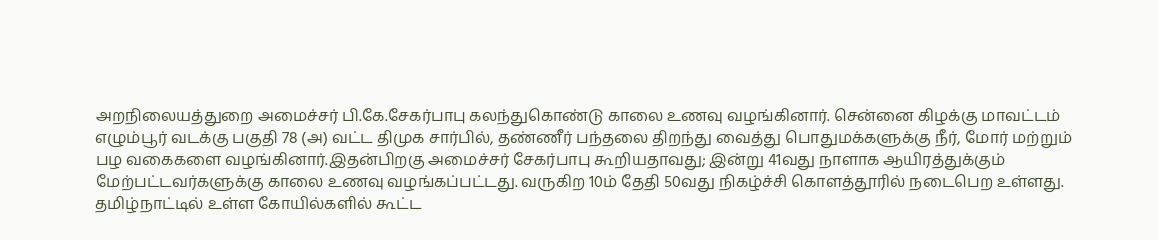அறநிலையத்துறை அமைச்சர் பி.கே.சேகர்பாபு கலந்துகொண்டு காலை உணவு வழங்கினார். சென்னை கிழக்கு மாவட்டம் எழும்பூர் வடக்கு பகுதி 78 (அ) வட்ட திமுக சார்பில், தண்ணீர் பந்தலை திறந்து வைத்து பொதுமக்களுக்கு நீர், மோர் மற்றும் பழ வகைகளை வழங்கினார்.இதன்பிறகு அமைச்சர் சேகர்பாபு கூறியதாவது; இன்று 41வது நாளாக ஆயிரத்துக்கும் மேற்பட்டவர்களுக்கு காலை உணவு வழங்கப்பட்டது. வருகிற 10ம் தேதி 50வது நிகழ்ச்சி கொளத்தூரில் நடைபெற உள்ளது. தமிழ்நாட்டில் உள்ள கோயில்களில் கூட்ட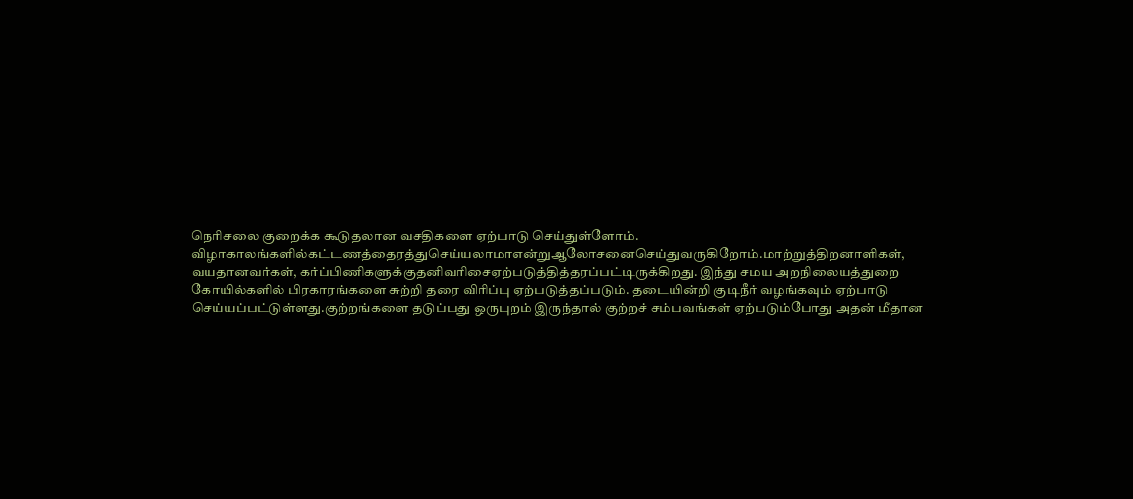நெரிசலை குறைக்க கூடுதலான வசதிகளை ஏற்பாடு செய்துள்ளோம். விழாகாலங்களில்கட்டணத்தைரத்துசெய்யலாமாஎன்றுஆலோசனைசெய்துவருகிறோம்.மாற்றுத்திறனாளிகள், வயதானவர்கள், கர்ப்பிணிகளுக்குதனிவரிசைஏற்படுத்தித்தரப்பட்டிருக்கிறது. இந்து சமய அறநிலையத்துறை கோயில்களில் பிரகாரங்களை சுற்றி தரை விரிப்பு ஏற்படுத்தப்படும். தடையின்றி குடிநீர் வழங்கவும் ஏற்பாடு செய்யப்பட்டுள்ளது.குற்றங்களை தடுப்பது ஒருபுறம் இருந்தால் குற்றச் சம்பவங்கள் ஏற்படும்போது அதன் மீதான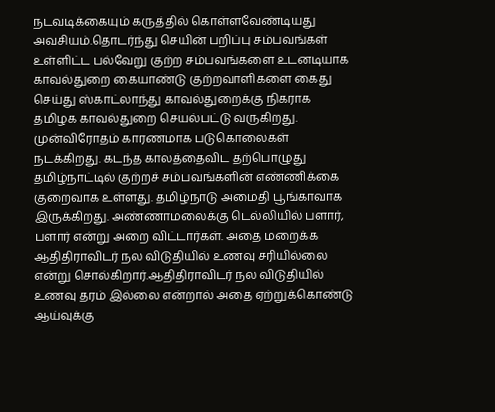நடவடிக்கையும் கருத்தில் கொள்ளவேண்டியது அவசியம்.தொடர்ந்து செயின் பறிப்பு சம்பவங்கள் உள்ளிட்ட பல்வேறு குற்ற சம்பவங்களை உடனடியாக காவல்துறை கையாண்டு குற்றவாளிகளை கைது செய்து ஸ்காட்லாந்து காவல்துறைக்கு நிகராக தமிழக காவல்துறை செயல்பட்டு வருகிறது. முன்விரோதம் காரணமாக படுகொலைகள் நடக்கிறது. கடந்த காலத்தைவிட தற்பொழுது தமிழ்நாட்டில் குற்றச் சம்பவங்களின் எண்ணிக்கை குறைவாக உள்ளது. தமிழ்நாடு அமைதி பூங்காவாக இருக்கிறது. அண்ணாமலைக்கு டெல்லியில் பளார், பளார் என்று அறை விட்டார்கள். அதை மறைக்க ஆதிதிராவிடர் நல விடுதியில் உணவு சரியில்லை என்று சொல்கிறார்.ஆதிதிராவிடர் நல விடுதியில் உணவு தரம் இல்லை என்றால் அதை ஏற்றுக்கொண்டு ஆய்வுக்கு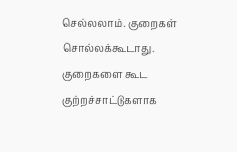செல்லலாம். குறைகள் சொல்லக்கூடாது. குறைகளை கூட குற்றச்சாட்டுகளாக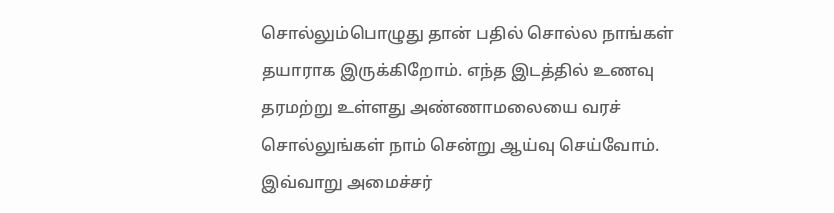சொல்லும்பொழுது தான் பதில் சொல்ல நாங்கள் தயாராக இருக்கிறோம். எந்த இடத்தில் உணவு தரமற்று உள்ளது அண்ணாமலையை வரச் சொல்லுங்கள் நாம் சென்று ஆய்வு செய்வோம். இவ்வாறு அமைச்சர்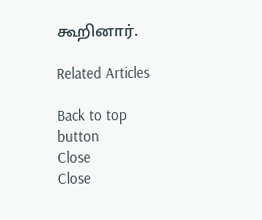கூறினார்.

Related Articles

Back to top button
Close
Close